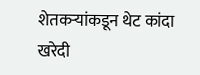शेतकऱ्यांकडून थेट कांदा खरेदी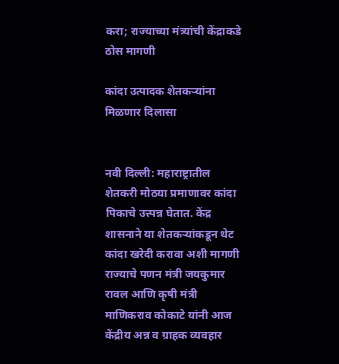करा; राज्याच्या मंत्र्यांची केंद्राकडे ठोस मागणी

कांदा उत्पादक शेतकऱ्यांना मिळणार दिलासा


नवी दिल्ली: महाराष्ट्रातील शेतकरी मोठया प्रमाणावर कांदा पिकाचे उत्त्पन्न घेतात. केंद्र शासनाने या शेतकऱ्यांकडून थेट कांदा खरेदी करावा अशी मागणी राज्याचे पणन मंत्री जयकुमार रावल आणि कृषी मंत्री माणिकराव कोकाटे यांनी आज केंद्रीय अन्न व ग्राहक व्यवहार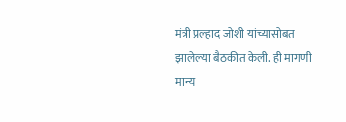मंत्री प्रल्हाद जोशी यांच्यासोबत झालेल्या बैठकीत केली. ही मागणी मान्य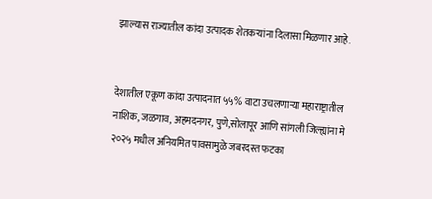झाल्यास राज्यातील कांदा उत्पादक शेतकऱ्यांना दिलासा मिळणार आहे.


देशातील एकूण कांदा उत्पादनात ५५% वाटा उचलणाऱ्या महाराष्ट्रातील नाशिक, जळगाव, अहमदनगर, पुणे,सोलापूर आणि सांगली जिल्ह्यांना मे २०२५ मधील अनियमित पावसामुळे जबरदस्त फटका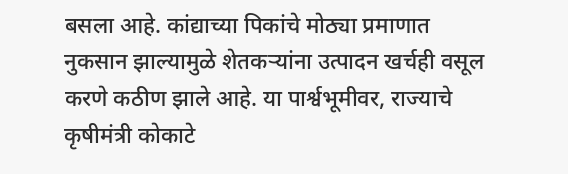बसला आहे. कांद्याच्या पिकांचे मोठ्या प्रमाणात नुकसान झाल्यामुळे शेतकऱ्यांना उत्पादन खर्चही वसूल करणे कठीण झाले आहे. या पार्श्वभूमीवर, राज्याचे कृषीमंत्री कोकाटे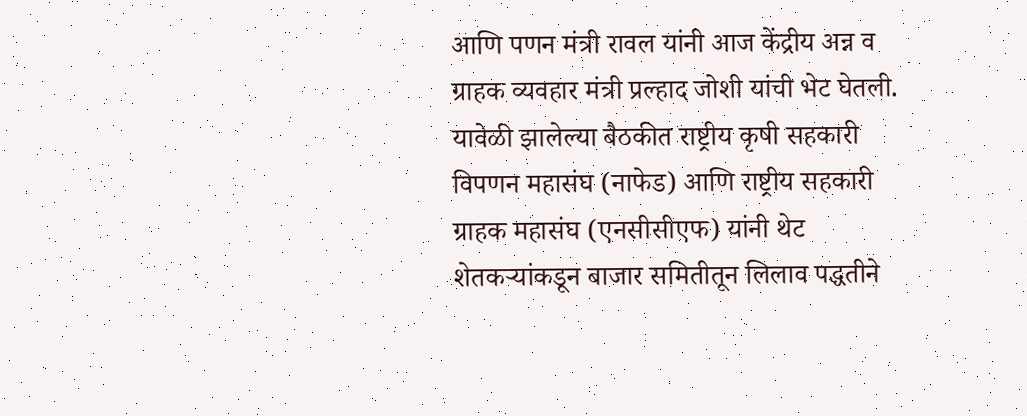आणि पणन मंत्री रावल यांनी आज केंद्रीय अन्न व ग्राहक व्यवहार मंत्री प्रल्हाद जोशी यांची भेट घेतली. यावेळी झालेल्या बैठकीत राष्ट्रीय कृषी सहकारी विपणन महासंघ (नाफेड) आणि राष्ट्रीय सहकारी ग्राहक महासंघ (एनसीसीएफ) यांनी थेट शेतकऱ्यांकडून बाजार समितीतून लिलाव पद्धतीने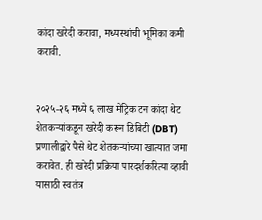कांदा खरेदी करावा, मध्यस्थांची भूमिका कमी करावी.


२०२५-२६ मध्ये ६ लाख मेट्रिक टन कांदा थेट शेतकऱ्यांकडून खरेदी करून डिबिटी (DBT) प्रणालीद्वारे पैसे थेट शेतकऱ्यांच्या खात्यात जमा करावेत. ही खरेदी प्रक्रिया पारदर्शकरित्या व्हावी यासाठी स्वतंत्र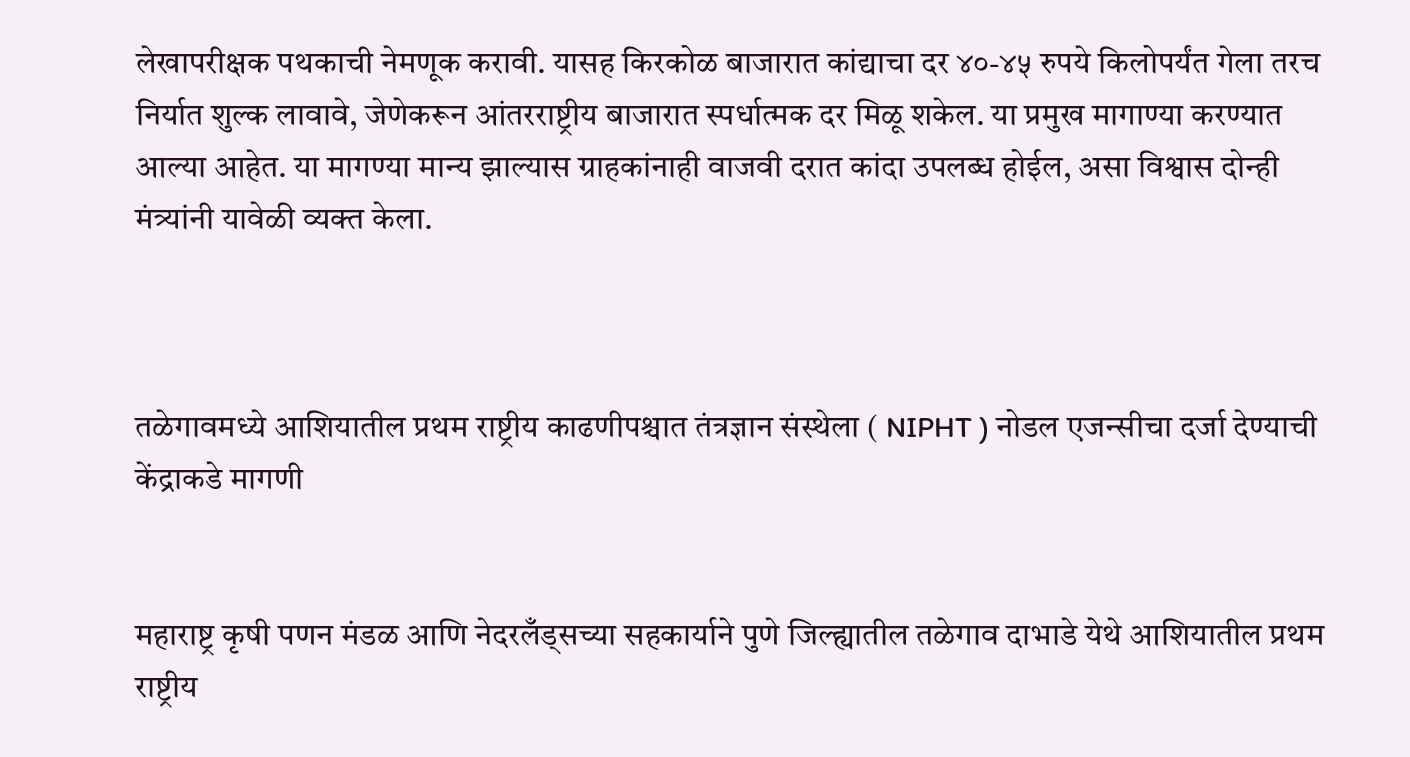लेखापरीक्षक पथकाची नेमणूक करावी. यासह किरकोळ बाजारात कांद्याचा दर ४०-४५ रुपये किलोपर्यंत गेला तरच निर्यात शुल्क लावावे, जेणेकरून आंतरराष्ट्रीय बाजारात स्पर्धात्मक दर मिळू शकेल. या प्रमुख मागाण्या करण्यात आल्या आहेत. या मागण्या मान्य झाल्यास ग्राहकांनाही वाजवी दरात कांदा उपलब्ध होईल, असा विश्वास दोन्ही मंत्र्यांनी यावेळी व्यक्त केला.



तळेगावमध्ये आशियातील प्रथम राष्ट्रीय काढणीपश्चात तंत्रज्ञान संस्थेला ( NIPHT ) नोडल एजन्सीचा दर्जा देण्याची केंद्राकडे मागणी


महाराष्ट्र कृषी पणन मंडळ आणि नेदरलँड्सच्या सहकार्याने पुणे जिल्ह्यातील तळेगाव दाभाडे येथे आशियातील प्रथम राष्ट्रीय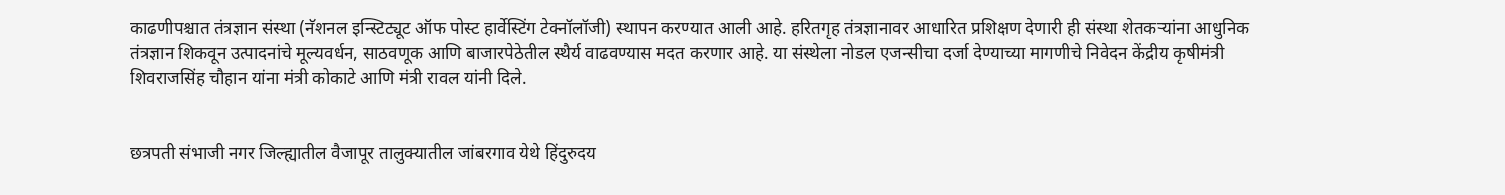काढणीपश्चात तंत्रज्ञान संस्था (नॅशनल इन्स्टिट्यूट ऑफ पोस्ट हार्वेस्टिंग टेक्नॉलॉजी) स्थापन करण्यात आली आहे. हरितगृह तंत्रज्ञानावर आधारित प्रशिक्षण देणारी ही संस्था शेतकऱ्यांना आधुनिक तंत्रज्ञान शिकवून उत्पादनांचे मूल्यवर्धन, साठवणूक आणि बाजारपेठेतील स्थैर्य वाढवण्यास मदत करणार आहे. या संस्थेला नोडल एजन्सीचा दर्जा देण्याच्या मागणीचे निवेदन केंद्रीय कृषीमंत्री शिवराजसिंह चौहान यांना मंत्री कोकाटे आणि मंत्री रावल यांनी दिले.


छत्रपती संभाजी नगर जिल्ह्यातील वैजापूर तालुक्यातील जांबरगाव येथे हिंदुरुदय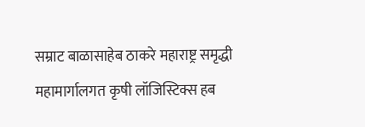सम्राट बाळासाहेब ठाकरे महाराष्ट्र समृद्धी महामार्गालगत कृषी लॉजिस्टिक्स हब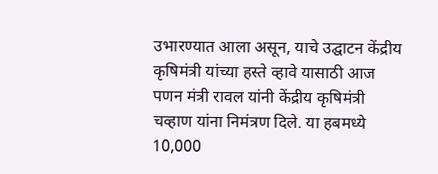उभारण्यात आला असून, याचे उद्घाटन केंद्रीय कृषिमंत्री यांच्या हस्ते व्हावे यासाठी आज पणन मंत्री रावल यांनी केंद्रीय कृषिमंत्री चव्हाण यांना निमंत्रण दिले. या हबमध्ये 10,000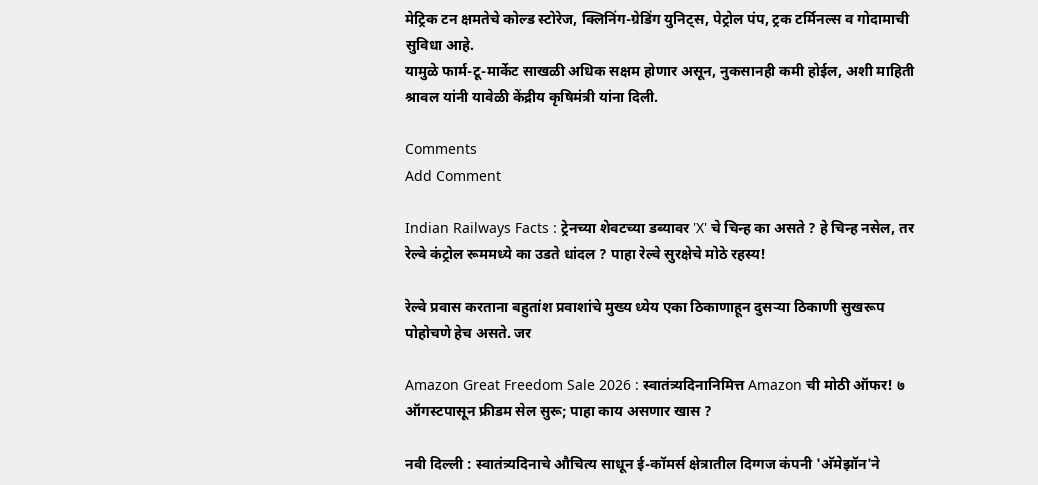मेट्रिक टन क्षमतेचे कोल्ड स्टोरेज, क्लिनिंग-ग्रेडिंग युनिट्स, पेट्रोल पंप, ट्रक टर्मिनल्स व गोदामाची सुविधा आहे.
यामुळे फार्म-टू-मार्केट साखळी अधिक सक्षम होणार असून, नुकसानही कमी होईल, अशी माहिती श्रावल यांनी यावेळी केंद्रीय कृषिमंत्री यांना दिली.

Comments
Add Comment

Indian Railways Facts : ट्रेनच्या शेवटच्या डब्यावर 'X' चे चिन्ह का असते ? हे चिन्ह नसेल, तर रेल्वे कंट्रोल रूममध्ये का उडते धांदल ? पाहा रेल्वे सुरक्षेचे मोठे रहस्य!

रेल्वे प्रवास करताना बहुतांश प्रवाशांचे मुख्य ध्येय एका ठिकाणाहून दुसऱ्या ठिकाणी सुखरूप पोहोचणे हेच असते. जर

Amazon Great Freedom Sale 2026 : स्वातंत्र्यदिनानिमित्त Amazon ची मोठी ऑफर! ७ ऑगस्टपासून फ्रीडम सेल सुरू; पाहा काय असणार खास ?

नवी दिल्ली : स्वातंत्र्यदिनाचे औचित्य साधून ई-कॉमर्स क्षेत्रातील दिग्गज कंपनी 'अ‍ॅमेझॉन'ने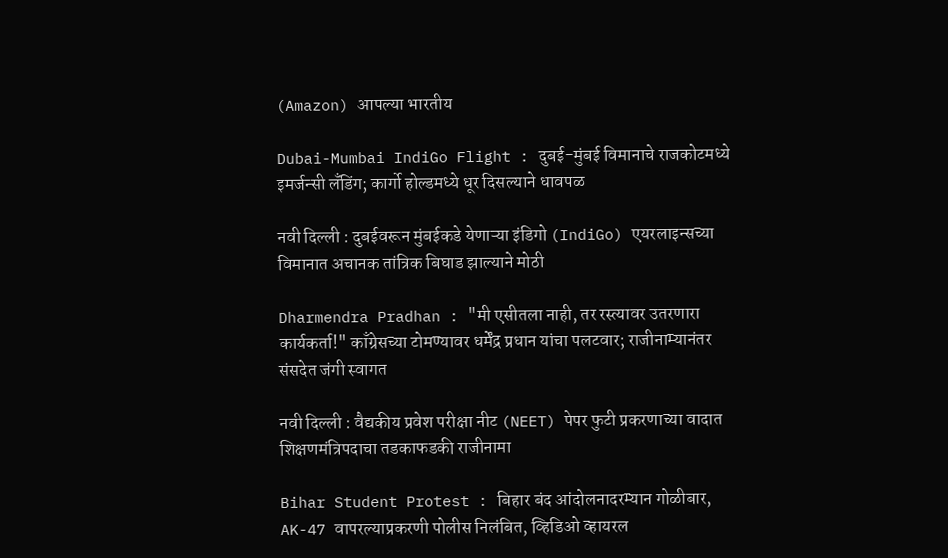(Amazon) आपल्या भारतीय

Dubai-Mumbai IndiGo Flight : दुबई-मुंबई विमानाचे राजकोटमध्ये इमर्जन्सी लँडिंग; कार्गो होल्डमध्ये धूर दिसल्याने धावपळ

नवी दिल्ली : दुबईवरून मुंबईकडे येणाऱ्या इंडिगो (IndiGo) एयरलाइन्सच्या विमानात अचानक तांत्रिक बिघाड झाल्याने मोठी

Dharmendra Pradhan : "मी एसीतला नाही, तर रस्त्यावर उतरणारा कार्यकर्ता!" काँग्रेसच्या टोमण्यावर धर्मेंद्र प्रधान यांचा पलटवार; राजीनाम्यानंतर संसदेत जंगी स्वागत

नवी दिल्ली : वैद्यकीय प्रवेश परीक्षा नीट (NEET) पेपर फुटी प्रकरणाच्या वादात शिक्षणमंत्रिपदाचा तडकाफडकी राजीनामा

Bihar Student Protest : बिहार बंद आंदोलनादरम्यान गोळीबार, AK-47 वापरल्याप्रकरणी पोलीस निलंबित, व्हिडिओ व्हायरल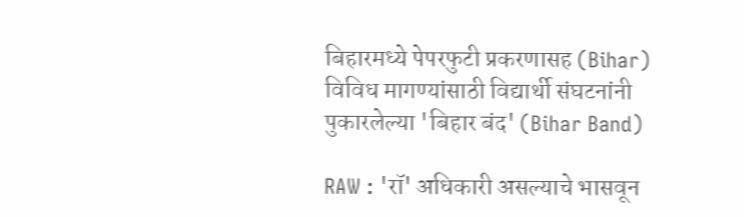बिहारमध्ये पेपरफुटी प्रकरणासह (Bihar) विविध मागण्यांसाठी विद्यार्थी संघटनांनी पुकारलेल्या 'बिहार बंद' (Bihar Band)

RAW : 'रॉ' अधिकारी असल्याचे भासवून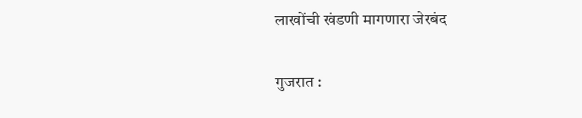लाखोंची खंडणी मागणारा जेरबंद

गुजरात :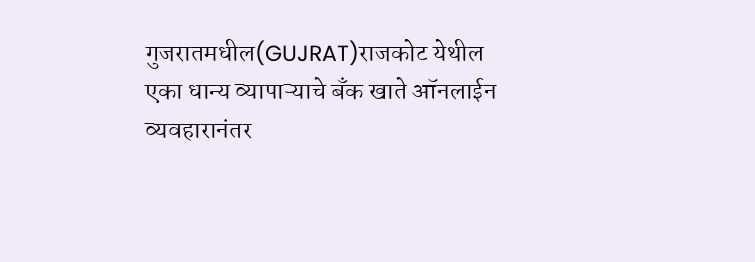गुजरातमधील(GUJRAT)राजकोट येथील एका धान्य व्यापाऱ्याचे बँक खाते ऑनलाईन व्यवहारानंतर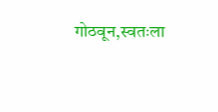गोठवून,स्वतःला